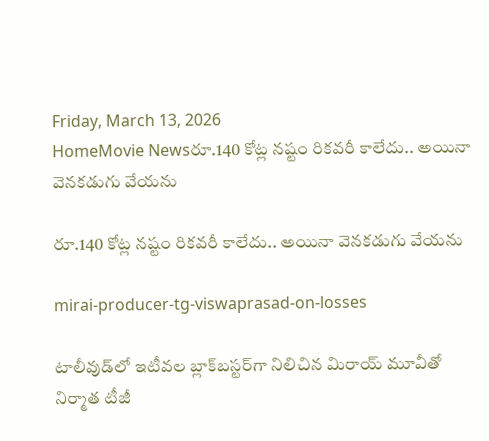Friday, March 13, 2026
HomeMovie Newsరూ.140 కోట్ల నష్టం రికవరీ కాలేదు.. అయినా వెనకడుగు వేయను

రూ.140 కోట్ల నష్టం రికవరీ కాలేదు.. అయినా వెనకడుగు వేయను

mirai-producer-tg-viswaprasad-on-losses

టాలీవుడ్‌లో ఇటీవల బ్లాక్‌బస్టర్‌గా నిలిచిన మిరాయ్ మూవీతో నిర్మాత టీజీ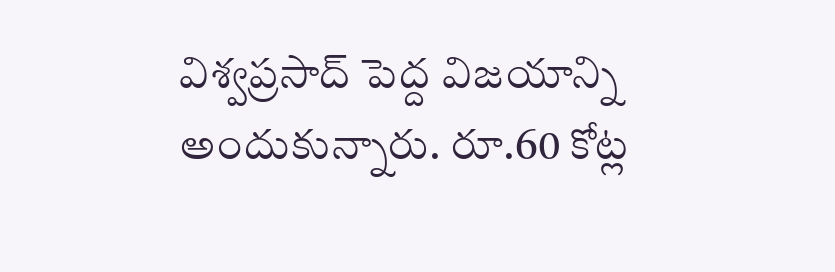విశ్వప్రసాద్ పెద్ద విజయాన్ని అందుకున్నారు. రూ.60 కోట్ల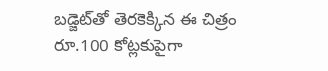బడ్జెట్‌తో తెరకెక్కిన ఈ చిత్రం రూ.100 కోట్లకుపైగా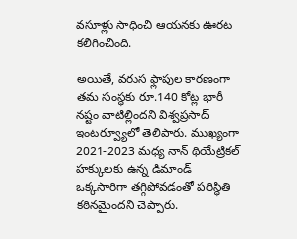వసూళ్లు సాధించి ఆయనకు ఊరట కలిగించింది.

అయితే, వరుస ఫ్లాపుల కారణంగా తమ సంస్థకు రూ.140 కోట్ల భారీ నష్టం వాటిల్లిందని విశ్వప్రసాద్ ఇంటర్వ్యూలో తెలిపారు. ముఖ్యంగా 2021-2023 మధ్య నాన్ థియేట్రికల్ హక్కులకు ఉన్న డిమాండ్ ఒక్కసారిగా తగ్గిపోవడంతో పరిస్థితి కఠినమైందని చెప్పారు.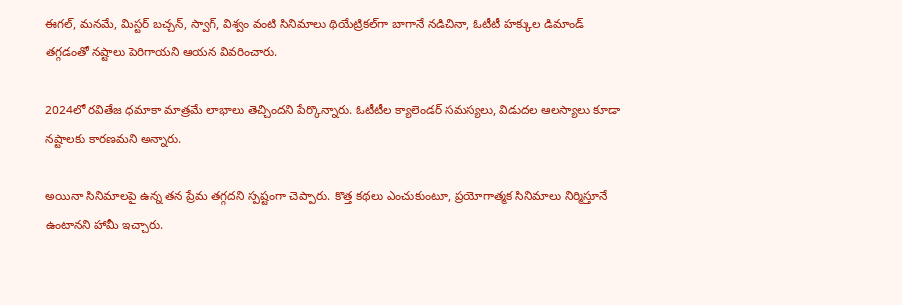ఈగల్, మనమే, మిస్టర్ బచ్చన్, స్వాగ్, విశ్వం వంటి సినిమాలు థియేట్రికల్‌గా బాగానే నడిచినా, ఓటీటీ హక్కుల డిమాండ్ తగ్గడంతో నష్టాలు పెరిగాయని ఆయన వివరించారు.

2024లో రవితేజ ధమాకా మాత్రమే లాభాలు తెచ్చిందని పేర్కొన్నారు. ఓటీటీల క్యాలెండర్ సమస్యలు, విడుదల ఆలస్యాలు కూడా నష్టాలకు కారణమని అన్నారు.

అయినా సినిమాలపై ఉన్న తన ప్రేమ తగ్గదని స్పష్టంగా చెప్పారు. కొత్త కథలు ఎంచుకుంటూ, ప్రయోగాత్మక సినిమాలు నిర్మిస్తూనే ఉంటానని హామీ ఇచ్చారు.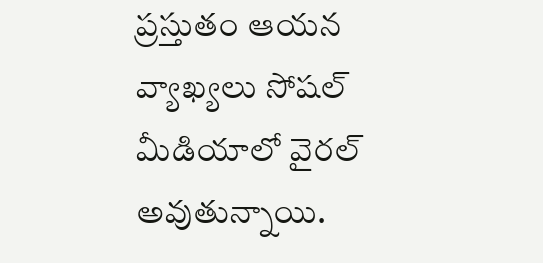ప్రస్తుతం ఆయన వ్యాఖ్యలు సోషల్ మీడియాలో వైరల్ అవుతున్నాయి.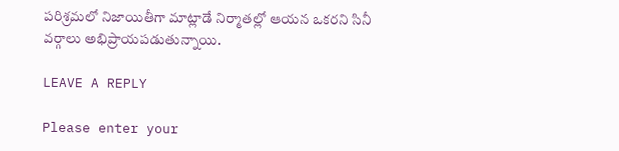పరిశ్రమలో నిజాయితీగా మాట్లాడే నిర్మాతల్లో ఆయన ఒకరని సినీ వర్గాలు అభిప్రాయపడుతున్నాయి.

LEAVE A REPLY

Please enter your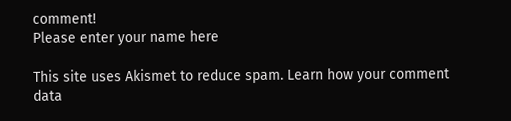comment!
Please enter your name here

This site uses Akismet to reduce spam. Learn how your comment data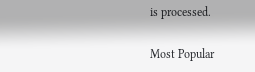is processed.

Most Popular